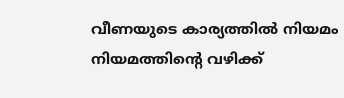വീണയുടെ കാര്യത്തിൽ നിയമം നിയമത്തിന്റെ വഴിക്ക്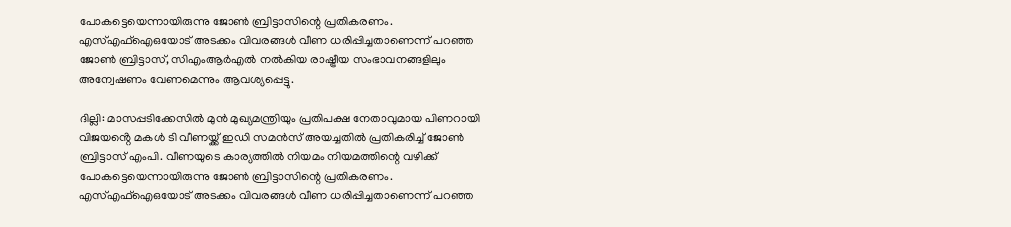പോകട്ടെയെന്നായിരുന്നു ജോൺ ബ്രിട്ടാസിന്റെ പ്രതികരണം. എസ്എഫ്ഐഒയോട് അടക്കം വിവരങ്ങൾ വീണ ധരിപ്പിച്ചതാണെന്ന് പറഞ്ഞ ജോൺ ബ്രിട്ടാസ്, സിഎംആർഎൽ നൽകിയ രാഷ്ട്രീയ സംഭാവനങ്ങളിലും അന്വേഷണം വേണമെന്നും ആവശ്യപ്പെട്ടു.

ദില്ലി: മാസപ്പടിക്കേസിൽ മുൻ മുഖ്യമന്ത്രിയും പ്രതിപക്ഷ നേതാവുമായ പിണറായി വിജയൻ്റെ മകൾ ടി വീണയ്ക്ക് ഇഡി സമൻസ് അയച്ചതിൽ പ്രതികരിച്ച് ജോൺ ബ്രിട്ടാസ് എംപി. വീണയുടെ കാര്യത്തിൽ നിയമം നിയമത്തിന്റെ വഴിക്ക് പോകട്ടെയെന്നായിരുന്നു ജോൺ ബ്രിട്ടാസിന്റെ പ്രതികരണം. എസ്എഫ്ഐഒയോട് അടക്കം വിവരങ്ങൾ വീണ ധരിപ്പിച്ചതാണെന്ന് പറഞ്ഞ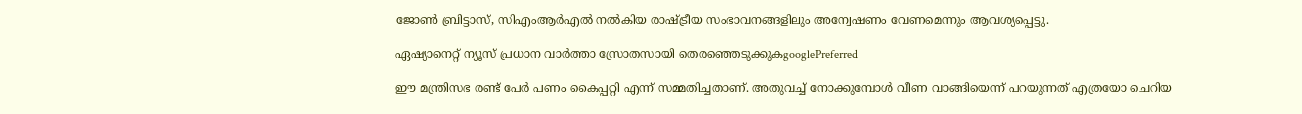ജോൺ ബ്രിട്ടാസ്, സിഎംആർഎൽ നൽകിയ രാഷ്ട്രീയ സംഭാവനങ്ങളിലും അന്വേഷണം വേണമെന്നും ആവശ്യപ്പെട്ടു.

ഏഷ്യാനെറ്റ് ന്യൂസ് പ്രധാന വാർത്താ സ്രോതസായി തെരഞ്ഞെടുക്കുകgooglePreferred

ഈ മന്ത്രിസഭ രണ്ട് പേർ പണം കൈപ്പറ്റി എന്ന് സമ്മതിച്ചതാണ്. അതുവച്ച് നോക്കുമ്പോൾ വീണ വാങ്ങിയെന്ന് പറയുന്നത് എത്രയോ ചെറിയ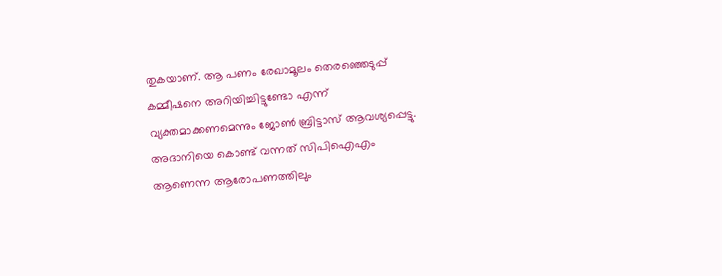തുകയാണ്. ആ പണം രേഖാമൂലം തെരഞ്ഞെടുപ്പ് കമ്മീഷനെ അറിയിച്ചിട്ടുണ്ടോ എന്ന് വ്യക്തമാക്കണമെന്നും ജോൺ ബ്രിട്ടാസ് ആവശ്യപ്പെട്ടു. അദാനിയെ കൊണ്ട് വന്നത് സിപിഐഎം ആണെന്ന ആരോപണത്തിലും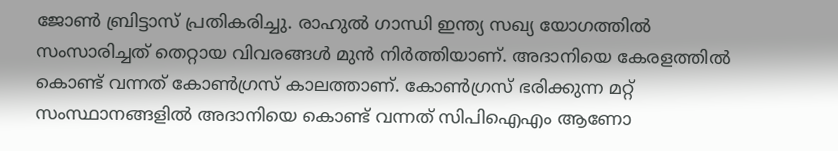ജോൺ ബ്രിട്ടാസ് പ്രതികരിച്ചു. രാഹുൽ ഗാന്ധി ഇന്ത്യ സഖ്യ യോഗത്തിൽ സംസാരിച്ചത് തെറ്റായ വിവരങ്ങൾ മുൻ നിർത്തിയാണ്. അദാനിയെ കേരളത്തിൽ കൊണ്ട് വന്നത് കോൺഗ്രസ് കാലത്താണ്. കോൺഗ്രസ് ഭരിക്കുന്ന മറ്റ് സംസ്ഥാനങ്ങളിൽ അദാനിയെ കൊണ്ട് വന്നത് സിപിഐഎം ആണോ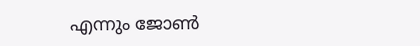എന്നും ജോൺ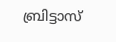ബ്രിട്ടാസ്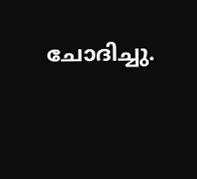ചോദിച്ചു.